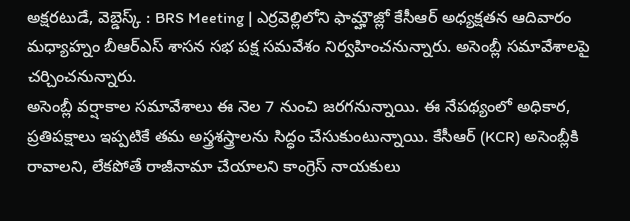అక్షరటుడే, వెబ్డెస్క్ : BRS Meeting | ఎర్రవెల్లిలోని ఫామ్హౌజ్లో కేసీఆర్ అధ్యక్షతన ఆదివారం మధ్యాహ్నం బీఆర్ఎస్ శాసన సభ పక్ష సమవేశం నిర్వహించనున్నారు. అసెంబ్లీ సమావేశాలపై చర్చించనున్నారు.
అసెంబ్లీ వర్షాకాల సమావేశాలు ఈ నెల 7 నుంచి జరగనున్నాయి. ఈ నేపథ్యంలో అధికార, ప్రతిపక్షాలు ఇప్పటికే తమ అస్త్రశస్త్రాలను సిద్ధం చేసుకుంటున్నాయి. కేసీఆర్ (KCR) అసెంబ్లీకి రావాలని, లేకపోతే రాజీనామా చేయాలని కాంగ్రెస్ నాయకులు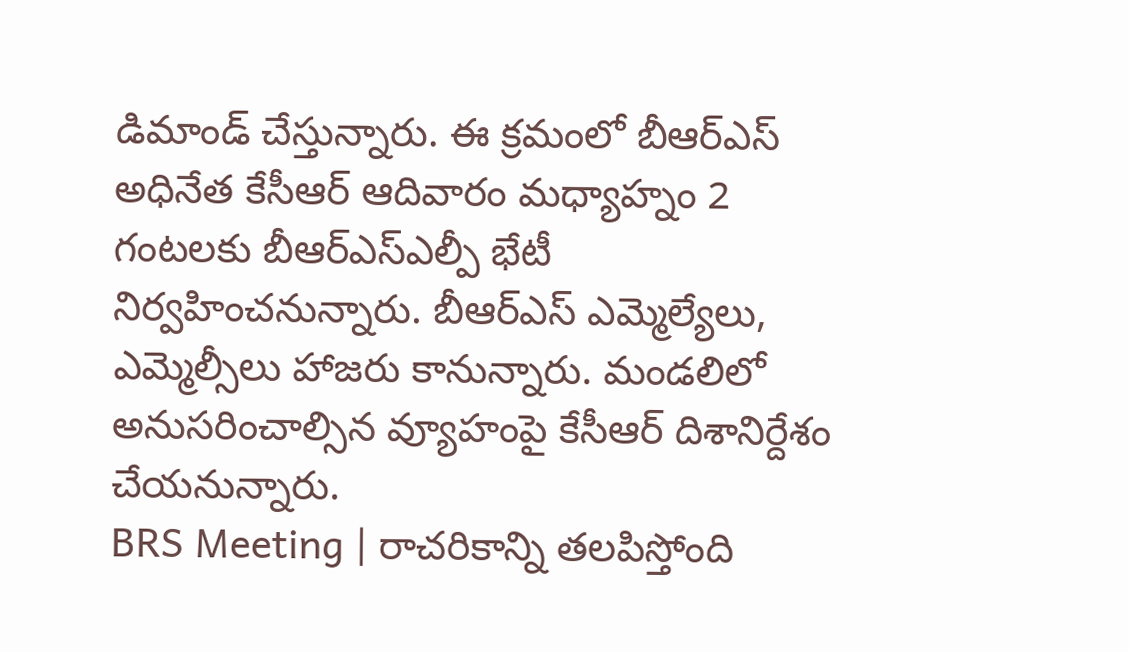డిమాండ్ చేస్తున్నారు. ఈ క్రమంలో బీఆర్ఎస్ అధినేత కేసీఆర్ ఆదివారం మధ్యాహ్నం 2 గంటలకు బీఆర్ఎస్ఎల్పీ భేటీ నిర్వహించనున్నారు. బీఆర్ఎస్ ఎమ్మెల్యేలు, ఎమ్మెల్సీలు హాజరు కానున్నారు. మండలిలో అనుసరించాల్సిన వ్యూహంపై కేసీఆర్ దిశానిర్దేశం చేయనున్నారు.
BRS Meeting | రాచరికాన్ని తలపిస్తోంది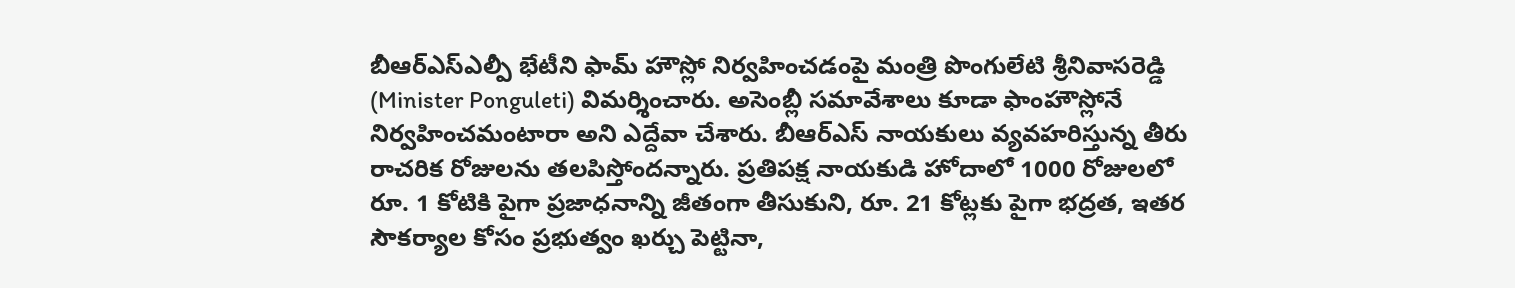బీఆర్ఎస్ఎల్పీ భేటీని ఫామ్ హౌస్లో నిర్వహించడంపై మంత్రి పొంగులేటి శ్రీనివాసరెడ్డి (Minister Ponguleti) విమర్శించారు. అసెంబ్లీ సమావేశాలు కూడా ఫాంహౌస్లోనే నిర్వహించమంటారా అని ఎద్దేవా చేశారు. బీఆర్ఎస్ నాయకులు వ్యవహరిస్తున్న తీరు రాచరిక రోజులను తలపిస్తోందన్నారు. ప్రతిపక్ష నాయకుడి హోదాలో 1000 రోజులలో రూ. 1 కోటికి పైగా ప్రజాధనాన్ని జీతంగా తీసుకుని, రూ. 21 కోట్లకు పైగా భద్రత, ఇతర సౌకర్యాల కోసం ప్రభుత్వం ఖర్చు పెట్టినా,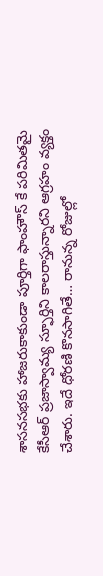శాసనసభకు హాజరుకాకుండా పూర్తిగా ఫాంహౌస్ కే పరిమితమై కేసీఆర్ ప్రజాస్వామ్య స్ఫూర్తిని కాలరాస్తున్నారని ఆగ్రహం వ్యక్తం చేశారు. ఇదే ధోరణి కొనసాగితే… రానున్న రోజుల్లో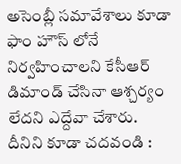అసెంబ్లీ సమావేశాలు కూడా ఫాం హౌస్ లోనే నిర్వహించాలని కేసీఆర్ డిమాండ్ చేసినా ఆశ్చర్యం లేదని ఎద్దేవా చేశారు.
దీనిని కూడా చదవండి :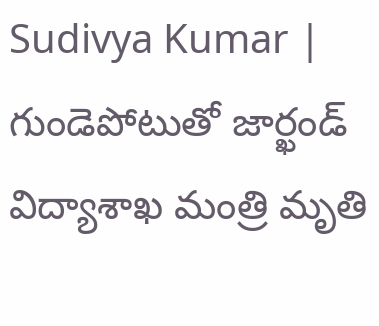Sudivya Kumar | గుండెపోటుతో జార్ఖండ్ విద్యాశాఖ మంత్రి మృతి